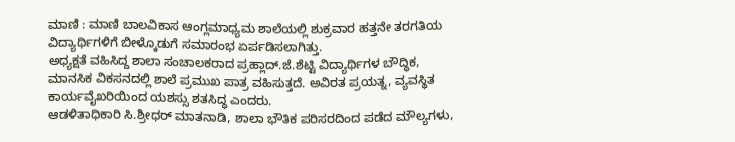ಮಾಣಿ : ಮಾಣಿ ಬಾಲವಿಕಾಸ ಆಂಗ್ಲಮಾಧ್ಯಮ ಶಾಲೆಯಲ್ಲಿ ಶುಕ್ರವಾರ ಹತ್ತನೇ ತರಗತಿಯ ವಿದ್ಯಾರ್ಥಿಗಳಿಗೆ ಬೀಳ್ಕೊಡುಗೆ ಸಮಾರಂಭ ಏರ್ಪಡಿಸಲಾಗಿತ್ತು.
ಅಧ್ಯಕ್ಷತೆ ವಹಿಸಿದ್ದ ಶಾಲಾ ಸಂಚಾಲಕರಾದ ಪ್ರಹ್ಲಾದ್.ಜೆ.ಶೆಟ್ಟಿ ವಿದ್ಯಾರ್ಥಿಗಳ ಬೌದ್ಧಿಕ, ಮಾನಸಿಕ ವಿಕಸನದಲ್ಲಿ ಶಾಲೆ ಪ್ರಮುಖ ಪಾತ್ರ ವಹಿಸುತ್ತದೆ. ಅವಿರತ ಪ್ರಯತ್ನ, ವ್ಯವಸ್ಥಿತ ಕಾರ್ಯವೈಖರಿಯಿಂದ ಯಶಸ್ಸು ಶತಸಿದ್ಧ ಎಂದರು.
ಆಡಳಿತಾಧಿಕಾರಿ ಸಿ.ಶ್ರೀಧರ್ ಮಾತನಾಡಿ, ಶಾಲಾ ಭೌತಿಕ ಪರಿಸರದಿಂದ ಪಡೆದ ಮೌಲ್ಯಗಳು,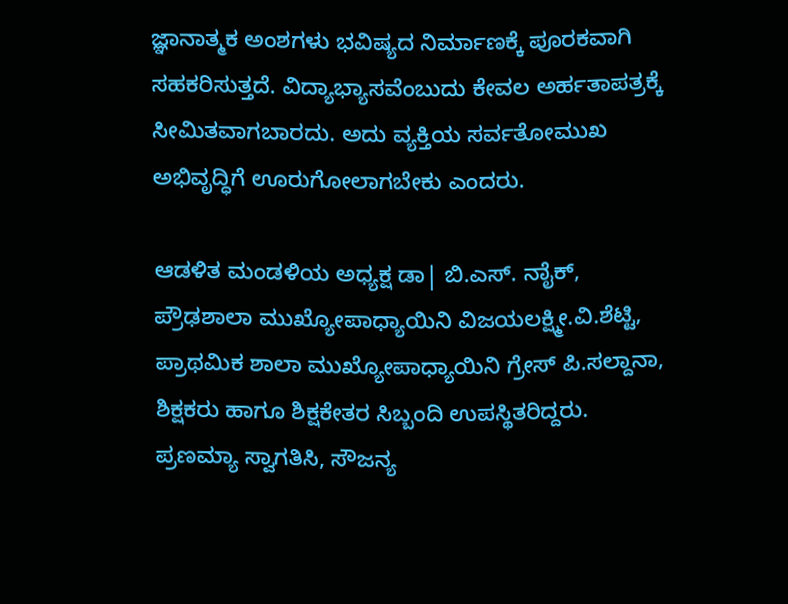ಜ್ಞಾನಾತ್ಮಕ ಅಂಶಗಳು ಭವಿಷ್ಯದ ನಿರ್ಮಾಣಕ್ಕೆ ಪೂರಕವಾಗಿ ಸಹಕರಿಸುತ್ತದೆ. ವಿದ್ಯಾಭ್ಯಾಸವೆಂಬುದು ಕೇವಲ ಅರ್ಹತಾಪತ್ರಕ್ಕೆ ಸೀಮಿತವಾಗಬಾರದು. ಅದು ವ್ಯಕ್ತಿಯ ಸರ್ವತೋಮುಖ ಅಭಿವೃದ್ಧಿಗೆ ಊರುಗೋಲಾಗಬೇಕು ಎಂದರು.

ಆಡಳಿತ ಮಂಡಳಿಯ ಅಧ್ಯಕ್ಷ ಡಾ| ಬಿ.ಎಸ್. ನಾೈಕ್, ಪ್ರೌಢಶಾಲಾ ಮುಖ್ಯೋಪಾಧ್ಯಾಯಿನಿ ವಿಜಯಲಕ್ಷ್ಮೀ.ವಿ.ಶೆಟ್ಟಿ, ಪ್ರಾಥಮಿಕ ಶಾಲಾ ಮುಖ್ಯೋಪಾಧ್ಯಾಯಿನಿ ಗ್ರೇಸ್ ಪಿ.ಸಲ್ದಾನಾ, ಶಿಕ್ಷಕರು ಹಾಗೂ ಶಿಕ್ಷಕೇತರ ಸಿಬ್ಬಂದಿ ಉಪಸ್ಥಿತರಿದ್ದರು.
ಪ್ರಣಮ್ಯಾ ಸ್ವಾಗತಿಸಿ, ಸೌಜನ್ಯ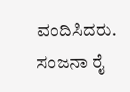ವಂದಿಸಿದರು. ಸಂಜನಾ ರೈ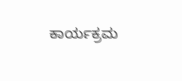ಕಾರ್ಯಕ್ರಮ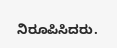ನಿರೂಪಿಸಿದರು.